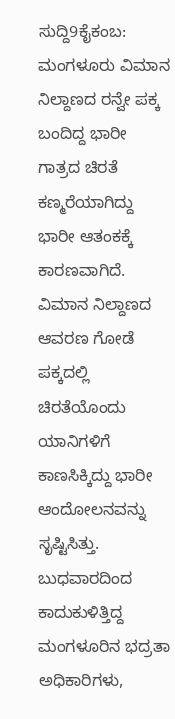ಸುದ್ದಿ9ಕೈಕಂಬ: ಮಂಗಳೂರು ವಿಮಾನ ನಿಲ್ದಾಣದ ರನ್ವೇ ಪಕ್ಕ ಬಂದಿದ್ದ ಭಾರೀ ಗಾತ್ರದ ಚಿರತೆ ಕಣ್ಮರೆಯಾಗಿದ್ದು ಭಾರೀ ಆತಂಕಕ್ಕೆ ಕಾರಣವಾಗಿದೆ. ವಿಮಾನ ನಿಲ್ದಾಣದ ಆವರಣ ಗೋಡೆ ಪಕ್ಕದಲ್ಲಿ ಚಿರತೆಯೊಂದು ಯಾನಿಗಳಿಗೆ ಕಾಣಸಿಕ್ಕಿದ್ದು ಭಾರೀ ಆಂದೋಲನವನ್ನು ಸೃಷ್ಟಿಸಿತ್ತು. ಬುಧವಾರದಿಂದ ಕಾದುಕುಳಿತ್ತಿದ್ದ ಮಂಗಳೂರಿನ ಭದ್ರತಾ ಅಧಿಕಾರಿಗಳು,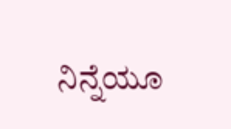ನಿನ್ನೆಯೂ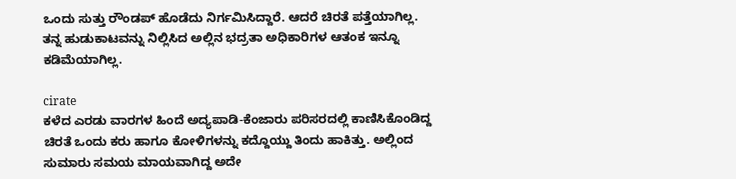ಒಂದು ಸುತ್ತು ರೌಂಡಪ್ ಹೊಡೆದು ನಿರ್ಗಮಿಸಿದ್ದಾರೆ. ಆದರೆ ಚಿರತೆ ಪತ್ತೆಯಾಗಿಲ್ಲ. ತನ್ನ ಹುಡುಕಾಟವನ್ನು ನಿಲ್ಲಿಸಿದ ಅಲ್ಲಿನ ಭದ್ರತಾ ಅಧಿಕಾರಿಗಳ ಆತಂಕ ಇನ್ನೂ ಕಡಿಮೆಯಾಗಿಲ್ಲ.

cirate
ಕಳೆದ ಎರಡು ವಾರಗಳ ಹಿಂದೆ ಅದ್ಯಪಾಡಿ-ಕೆಂಜಾರು ಪರಿಸರದಲ್ಲಿ ಕಾಣಿಸಿಕೊಂಡಿದ್ದ ಚಿರತೆ ಒಂದು ಕರು ಹಾಗೂ ಕೋಳಿಗಳನ್ನು ಕದ್ದೊಯ್ದು ತಿಂದು ಹಾಕಿತ್ತು. ಅಲ್ಲಿಂದ ಸುಮಾರು ಸಮಯ ಮಾಯವಾಗಿದ್ದ ಅದೇ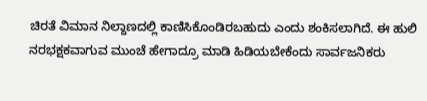ಚಿರತೆ ವಿಮಾನ ನಿಲ್ದಾಣದಲ್ಲಿ ಕಾಣಿಸಿಕೊಂಡಿರಬಹುದು ಎಂದು ಶಂಕಿಸಲಾಗಿದೆ. ಈ ಹುಲಿ ನರಭಕ್ಷಕವಾಗುವ ಮುಂಚೆ ಹೇಗಾದ್ರೂ ಮಾಡಿ ಹಿಡಿಯಬೇಕೆಂದು ಸಾರ್ವಜನಿಕರು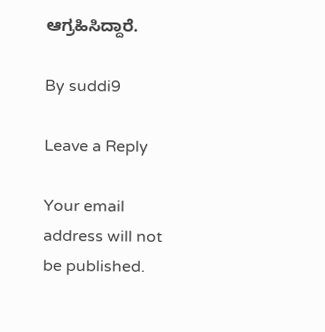ಆಗ್ರಹಿಸಿದ್ದಾರೆ.

By suddi9

Leave a Reply

Your email address will not be published.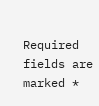Required fields are marked *